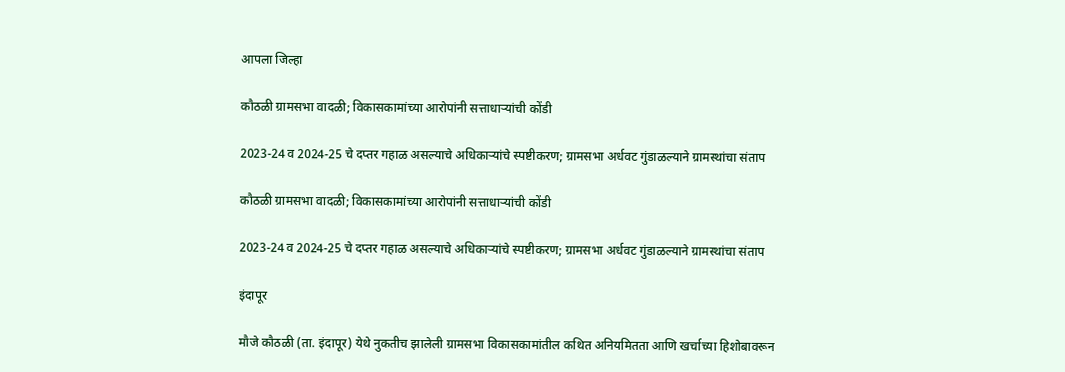आपला जिल्हा

कौठळी ग्रामसभा वादळी; विकासकामांच्या आरोपांनी सत्ताधाऱ्यांची कोंडी

2023-24 व 2024-25 चे दप्तर गहाळ असल्याचे अधिकाऱ्यांचे स्पष्टीकरण; ग्रामसभा अर्धवट गुंडाळल्याने ग्रामस्थांचा संताप

कौठळी ग्रामसभा वादळी; विकासकामांच्या आरोपांनी सत्ताधाऱ्यांची कोंडी

2023-24 व 2024-25 चे दप्तर गहाळ असल्याचे अधिकाऱ्यांचे स्पष्टीकरण; ग्रामसभा अर्धवट गुंडाळल्याने ग्रामस्थांचा संताप

इंदापूर

मौजे कौठळी (ता. इंदापूर) येथे नुकतीच झालेली ग्रामसभा विकासकामांतील कथित अनियमितता आणि खर्चाच्या हिशोबावरून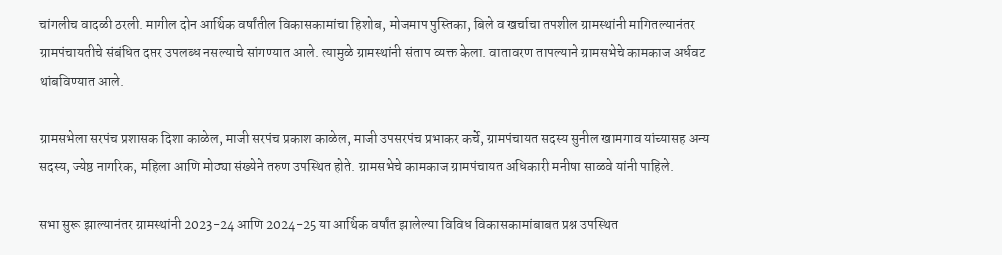चांगलीच वादळी ठरली. मागील दोन आर्थिक वर्षांतील विकासकामांचा हिशोब, मोजमाप पुस्तिका, बिले व खर्चाचा तपशील ग्रामस्थांनी मागितल्यानंतर ग्रामपंचायतीचे संबंधित दप्तर उपलब्ध नसल्याचे सांगण्यात आले. त्यामुळे ग्रामस्थांनी संताप व्यक्त केला. वातावरण तापल्याने ग्रामसभेचे कामकाज अर्धवट थांबविण्यात आले.

ग्रामसभेला सरपंच प्रशासक दिशा काळेल, माजी सरपंच प्रकाश काळेल, माजी उपसरपंच प्रभाकर कर्चे, ग्रामपंचायत सदस्य सुनील खामगाव यांच्यासह अन्य सदस्य, ज्येष्ठ नागरिक, महिला आणि मोठ्या संख्येने तरुण उपस्थित होते. ग्रामसभेचे कामकाज ग्रामपंचायत अधिकारी मनीषा साळवे यांनी पाहिले.

सभा सुरू झाल्यानंतर ग्रामस्थांनी 2023-24 आणि 2024-25 या आर्थिक वर्षांत झालेल्या विविध विकासकामांबाबत प्रश्न उपस्थित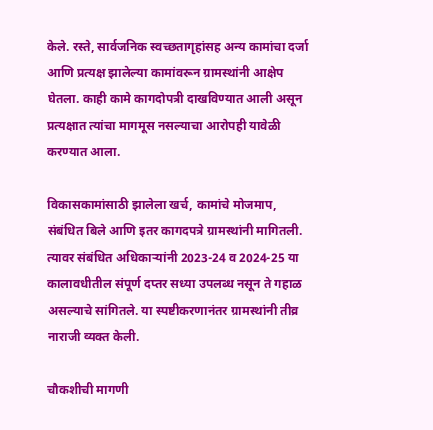केले. रस्ते, सार्वजनिक स्वच्छतागृहांसह अन्य कामांचा दर्जा आणि प्रत्यक्ष झालेल्या कामांवरून ग्रामस्थांनी आक्षेप घेतला. काही कामे कागदोपत्री दाखविण्यात आली असून प्रत्यक्षात त्यांचा मागमूस नसल्याचा आरोपही यावेळी करण्यात आला.

विकासकामांसाठी झालेला खर्च, कामांचे मोजमाप, संबंधित बिले आणि इतर कागदपत्रे ग्रामस्थांनी मागितली. त्यावर संबंधित अधिकाऱ्यांनी 2023-24 व 2024-25 या कालावधीतील संपूर्ण दप्तर सध्या उपलब्ध नसून ते गहाळ असल्याचे सांगितले. या स्पष्टीकरणानंतर ग्रामस्थांनी तीव्र नाराजी व्यक्त केली.

चौकशीची मागणी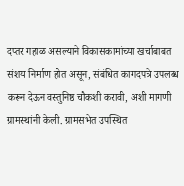दप्तर गहाळ असल्याने विकासकामांच्या खर्चाबाबत संशय निर्माण होत असून, संबंधित कागदपत्रे उपलब्ध करून देऊन वस्तुनिष्ठ चौकशी करावी, अशी मागणी ग्रामस्थांनी केली. ग्रामसभेत उपस्थित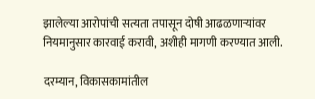झालेल्या आरोपांची सत्यता तपासून दोषी आढळणाऱ्यांवर नियमानुसार कारवाई करावी, अशीही मागणी करण्यात आली.

दरम्यान, विकासकामांतील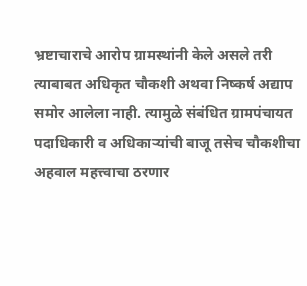भ्रष्टाचाराचे आरोप ग्रामस्थांनी केले असले तरी त्याबाबत अधिकृत चौकशी अथवा निष्कर्ष अद्याप समोर आलेला नाही. त्यामुळे संबंधित ग्रामपंचायत पदाधिकारी व अधिकाऱ्यांची बाजू तसेच चौकशीचा अहवाल महत्त्वाचा ठरणार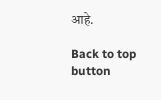आहे.

Back to top button